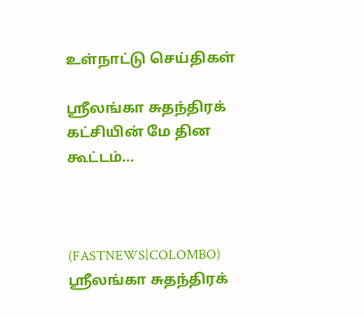உள்நாட்டு செய்திகள்

ஸ்ரீலங்கா சுதந்திரக் கட்சியின் மே தின கூட்டம்…



(FASTNEWS|COLOMBO) ஸ்ரீலங்கா சுதந்திரக்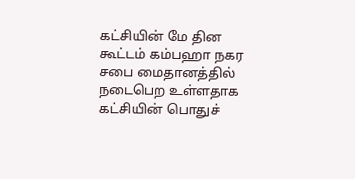கட்சியின் மே தின கூட்டம் கம்பஹா நகர சபை மைதானத்தில் நடைபெற உள்ளதாக கட்சியின் பொதுச்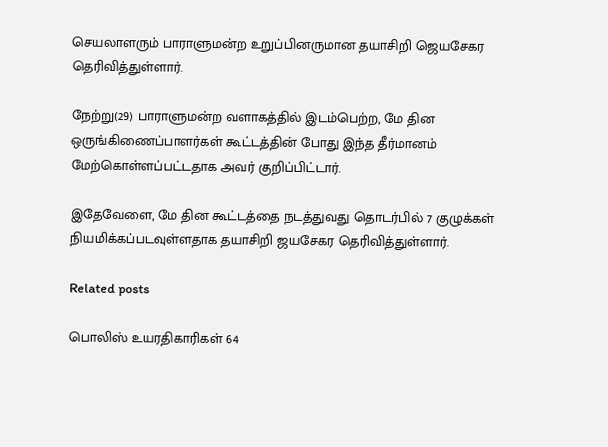செயலாளரும் பாராளுமன்ற உறுப்பினருமான தயாசிறி ஜெயசேகர தெரிவித்துள்ளார்.

நேற்று(29) பாராளுமன்ற வளாகத்தில் இடம்பெற்ற, மே தின ஒருங்கிணைப்பாளர்கள் கூட்டத்தின் போது இந்த தீர்மானம் மேற்கொள்ளப்பட்டதாக அவர் குறிப்பிட்டார்.

இதேவேளை, மே தின கூட்டத்தை நடத்துவது தொடர்பில் 7 குழுக்கள் நியமிக்கப்படவுள்ளதாக தயாசிறி ஜயசேகர தெரிவித்துள்ளார்.

Related posts

பொலிஸ் உயரதிகாரிகள் 64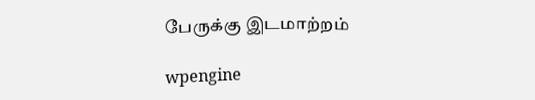பேருக்கு இடமாற்றம்

wpengine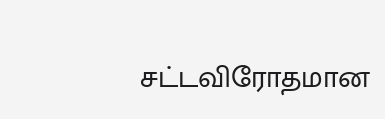சட்டவிரோதமான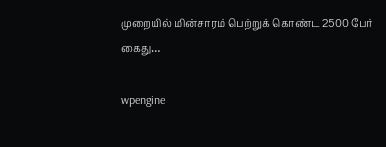முறையில் மின்சாரம் பெற்றுக் கொண்ட 2500 பேர் கைது…

wpengine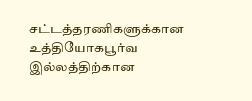சட்டத்தரணிகளுக்கான உத்தியோகபூர்வ இல்லத்திற்கான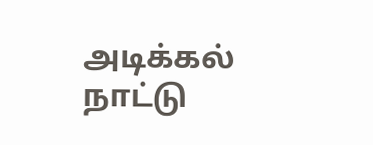அடிக்கல் நாட்டு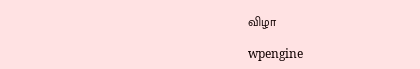விழா

wpengine